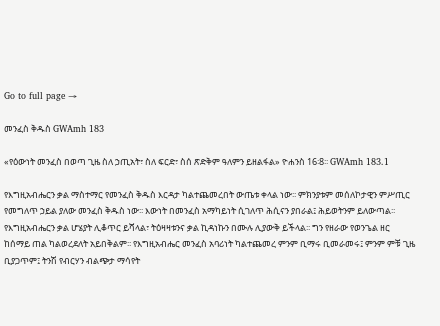Go to full page →

መንፈስ ቅዱስ GWAmh 183

«የዕውነት መንፈስ በወጣ ጊዜ ስለ ኃጢአት፣ ስለ ፍርድ፣ ስሰ ጽድቅም ዓለምን ይዘልፋል» ዮሐንስ 16፡8፡፡ GWAmh 183.1

የእግዚአብሔርን ቃል ማስተማር የመንፈስ ቅዱስ እርዳታ ካልተጨመረበት ውጤቱ ቀላል ነው፡፡ ምክንያቱም መሰለኮታዊን ምሥጢር የመግለጥ ኃይል ያለው መንፈስ ቅዱስ ነው፡፡ እውነት በመንፈስ አማካይነት ሲገለጥ ሕሲናን ያበራል፤ ሕይወትንም ይለውጣል፡፡ የእግዚአብሔርን ቃል ሆሄያት ሊቆጥር ይሻላል፣ ትዕዛዛቱንና ቃል ኪዳነኩን በሙሉ ሊያውቅ ይችላል፡፡ ግን የዘራው የወንጌል ዘር ከሰማይ ጠል ካልወረደለት አይበቅልም፡፡ የእግዚአብሔር መንፈስ አባሪነት ካልተጨመረ ምንም ቢማሩ ቢመራመሩ፤ ምንም ምቹ ጊዜ ቢያጋጥም፤ ትንሽ የብርሃን ብልጭታ ማሳየት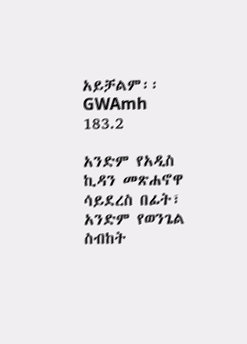አይቻልም፡፡ GWAmh 183.2

አንድም የአዲስ ኪዳን መጽሐኖዋ ሳይደረስ በፊት፣ አንድም የወንጌል ስብከት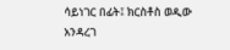ሳይነገር በፊት፤ ክርስቶስ ወዲው አንዳረገ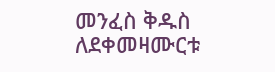መንፈስ ቅዱስ ለደቀመዛሙርቱ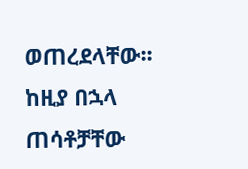ወጠረደላቸው፡፡ ከዚያ በኋላ ጠሳቶቻቸው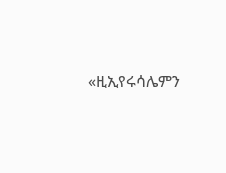«ዚኢየሩሳሌምን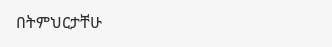በትምህርታቸሁ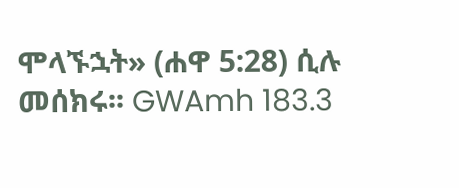ሞላኙኋት» (ሐዋ 5:28) ሲሉ መሰክሩ፡፡ GWAmh 183.3